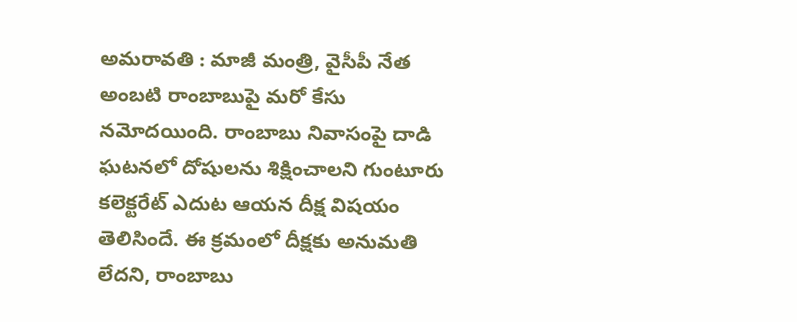అమరావతి : మాజీ మంత్రి, వైసీపీ నేత అంబటి రాంబాబుపై మరో కేసు నమోదయింది. రాంబాబు నివాసంపై దాడి ఘటనలో దోషులను శిక్షించాలని గుంటూరు కలెక్టరేట్ ఎదుట ఆయన దీక్ష విషయం తెలిసిందే. ఈ క్రమంలో దీక్షకు అనుమతి లేదని, రాంబాబు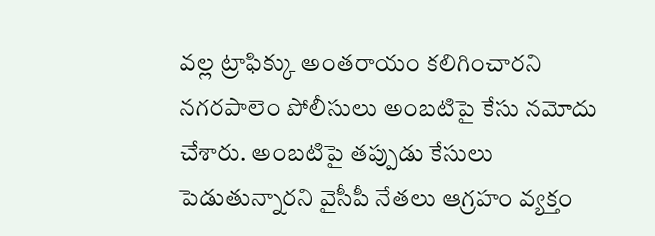వల్ల ట్రాఫిక్కు అంతరాయం కలిగించారని నగరపాలెం పోలీసులు అంబటిపై కేసు నమోదు చేశారు. అంబటిపై తప్పుడు కేసులు పెడుతున్నారని వైసీపీ నేతలు ఆగ్రహం వ్యక్తం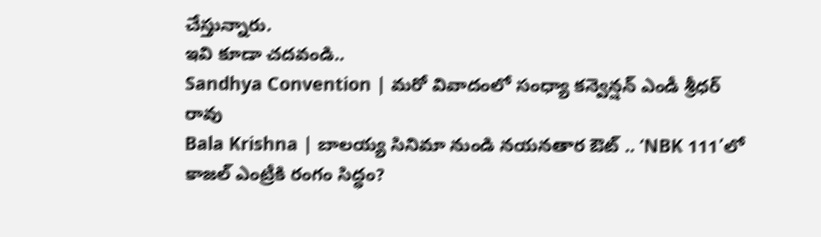చేస్తున్నారు.
ఇవి కూడా చదవండి..
Sandhya Convention | మరో వివాదంలో సంధ్యా కన్వెన్షన్ ఎండీ శ్రీధర్ రావు
Bala Krishna | బాలయ్య సినిమా నుండి నయనతార ఔట్ .. ‘NBK 111’లో కాజల్ ఎంట్రీకి రంగం సిద్ధం?